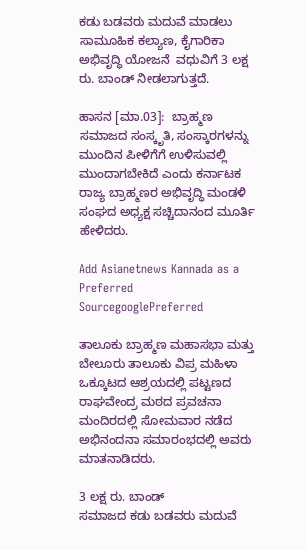ಕಡು ಬಡವರು ಮದುವೆ ಮಾಡಲು ಸಾಮೂಹಿಕ ಕಲ್ಯಾಣ, ಕೈಗಾರಿಕಾ ಅಭಿವೃದ್ಧಿ ಯೋಜನೆ  ವಧುವಿಗೆ 3 ಲಕ್ಷ ರು. ಬಾಂಡ್ ನೀಡಲಾಗುತ್ತದೆ.

ಹಾಸನ [ಮಾ.03]:  ಬ್ರಾಹ್ಮಣ ಸಮಾಜದ ಸಂಸ್ಕೃತಿ, ಸಂಸ್ಕಾರಗಳನ್ನು ಮುಂದಿನ ಪೀಳಿಗೆಗೆ ಉಳಿಸುವಲ್ಲಿ ಮುಂದಾಗಬೇಕಿದೆ ಎಂದು ಕರ್ನಾಟಕ ರಾಜ್ಯ ಬ್ರಾಹ್ಮಣರ ಅಭಿವೃದ್ಧಿ ಮಂಡಳಿ ಸಂಘದ ಅಧ್ಯಕ್ಷ ಸಚ್ಚಿದಾನಂದ ಮೂರ್ತಿ ಹೇಳಿದರು.

Add Asianetnews Kannada as a Preferred SourcegooglePreferred

ತಾಲೂಕು ಬ್ರಾಹ್ಮಣ ಮಹಾಸಭಾ ಮತ್ತು ಬೇಲೂರು ತಾಲೂಕು ವಿಪ್ರ ಮಹಿಳಾ ಒಕ್ಕೂಟದ ಆಶ್ರಯದಲ್ಲಿ ಪಟ್ಟಣದ ರಾಘವೇಂದ್ರ ಮಠದ ಪ್ರವಚನಾ ಮಂದಿರದಲ್ಲಿ ಸೋಮವಾರ ನಡೆದ ಅಭಿನಂದನಾ ಸಮಾರಂಭದಲ್ಲಿ ಅವರು ಮಾತನಾಡಿದರು.

3 ಲಕ್ಷ ರು. ಬಾಂಡ್
ಸಮಾಜದ ಕಡು ಬಡವರು ಮದುವೆ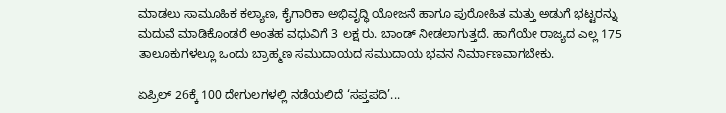ಮಾಡಲು ಸಾಮೂಹಿಕ ಕಲ್ಯಾಣ, ಕೈಗಾರಿಕಾ ಅಭಿವೃದ್ಧಿ ಯೋಜನೆ ಹಾಗೂ ಪುರೋಹಿತ ಮತ್ತು ಅಡುಗೆ ಭಟ್ಟರನ್ನು ಮದುವೆ ಮಾಡಿಕೊಂಡರೆ ಅಂತಹ ವಧುವಿಗೆ 3 ಲಕ್ಷ ರು. ಬಾಂಡ್ ನೀಡಲಾಗುತ್ತದೆ. ಹಾಗೆಯೇ ರಾಜ್ಯದ ಎಲ್ಲ 175 ತಾಲೂಕುಗಳಲ್ಲೂ ಒಂದು ಬ್ರಾಹ್ಮಣ ಸಮುದಾಯದ ಸಮುದಾಯ ಭವನ ನಿರ್ಮಾಣವಾಗಬೇಕು.

ಏಪ್ರಿಲ್ 26ಕ್ಕೆ 100 ದೇಗುಲಗಳಲ್ಲಿ ನಡೆಯಲಿದೆ ‘ಸಪ್ತಪದಿ’...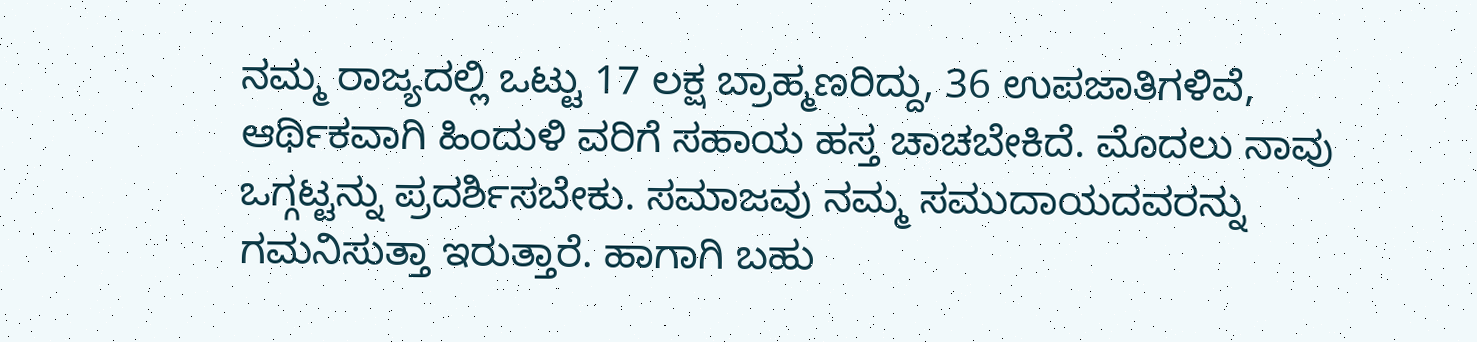ನಮ್ಮ ರಾಜ್ಯದಲ್ಲಿ ಒಟ್ಟು 17 ಲಕ್ಷ ಬ್ರಾಹ್ಮಣರಿದ್ದು, 36 ಉಪಜಾತಿಗಳಿವೆ, ಆರ್ಥಿಕವಾಗಿ ಹಿಂದುಳಿ ವರಿಗೆ ಸಹಾಯ ಹಸ್ತ ಚಾಚಬೇಕಿದೆ. ಮೊದಲು ನಾವು ಒಗ್ಗಟ್ಟನ್ನು ಪ್ರದರ್ಶಿಸಬೇಕು. ಸಮಾಜವು ನಮ್ಮ ಸಮುದಾಯದವರನ್ನು ಗಮನಿಸುತ್ತಾ ಇರುತ್ತಾರೆ. ಹಾಗಾಗಿ ಬಹು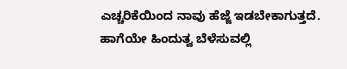ಎಚ್ಚರಿಕೆಯಿಂದ ನಾವು ಹೆಜ್ಜೆ ಇಡಬೇಕಾಗುತ್ತದೆ. ಹಾಗೆಯೇ ಹಿಂದುತ್ವ ಬೆಳೆಸುವಲ್ಲಿ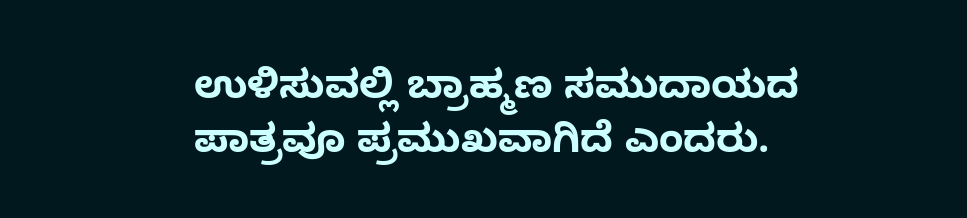ಉಳಿಸುವಲ್ಲಿ ಬ್ರಾಹ್ಮಣ ಸಮುದಾಯದ ಪಾತ್ರವೂ ಪ್ರಮುಖವಾಗಿದೆ ಎಂದರು.